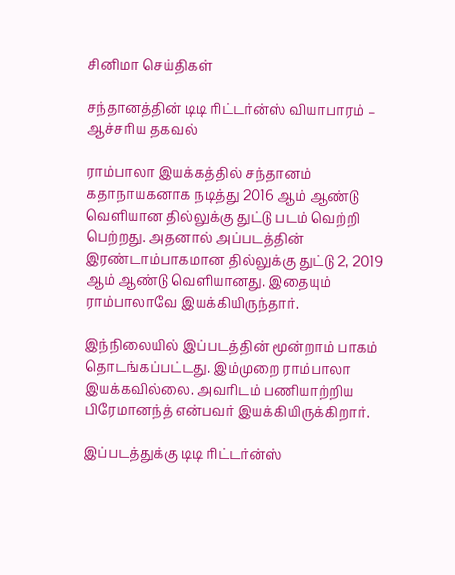சினிமா செய்திகள்

சந்தானத்தின் டிடி ரிட்டர்ன்ஸ் வியாபாரம் – ஆச்சரிய தகவல்

ராம்பாலா இயக்கத்தில் சந்தானம் கதாநாயகனாக நடித்து 2016 ஆம் ஆண்டு வெளியான தில்லுக்கு துட்டு படம் வெற்றி பெற்றது. அதனால் அப்படத்தின் இரண்டாம்பாகமான தில்லுக்கு துட்டு 2, 2019 ஆம் ஆண்டு வெளியானது. இதையும் ராம்பாலாவே இயக்கியிருந்தார்.

இந்நிலையில் இப்படத்தின் மூன்றாம் பாகம் தொடங்கப்பட்டது. இம்முறை ராம்பாலா இயக்கவில்லை. அவரிடம் பணியாற்றிய பிரேமானந்த் என்பவர் இயக்கியிருக்கிறார்.

இப்படத்துக்கு டிடி ரிட்டர்ன்ஸ்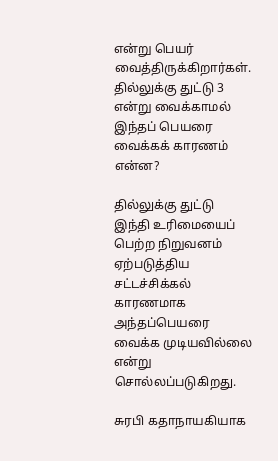என்று பெயர் வைத்திருக்கிறார்கள். தில்லுக்கு துட்டு 3 என்று வைக்காமல் இந்தப் பெயரை வைக்கக் காரணம் என்ன?

தில்லுக்கு துட்டு இந்தி உரிமையைப் பெற்ற நிறுவனம் ஏற்படுத்திய சட்டச்சிக்கல் காரணமாக அந்தப்பெயரை வைக்க முடியவில்லை என்று சொல்லப்படுகிறது.

சுரபி கதாநாயகியாக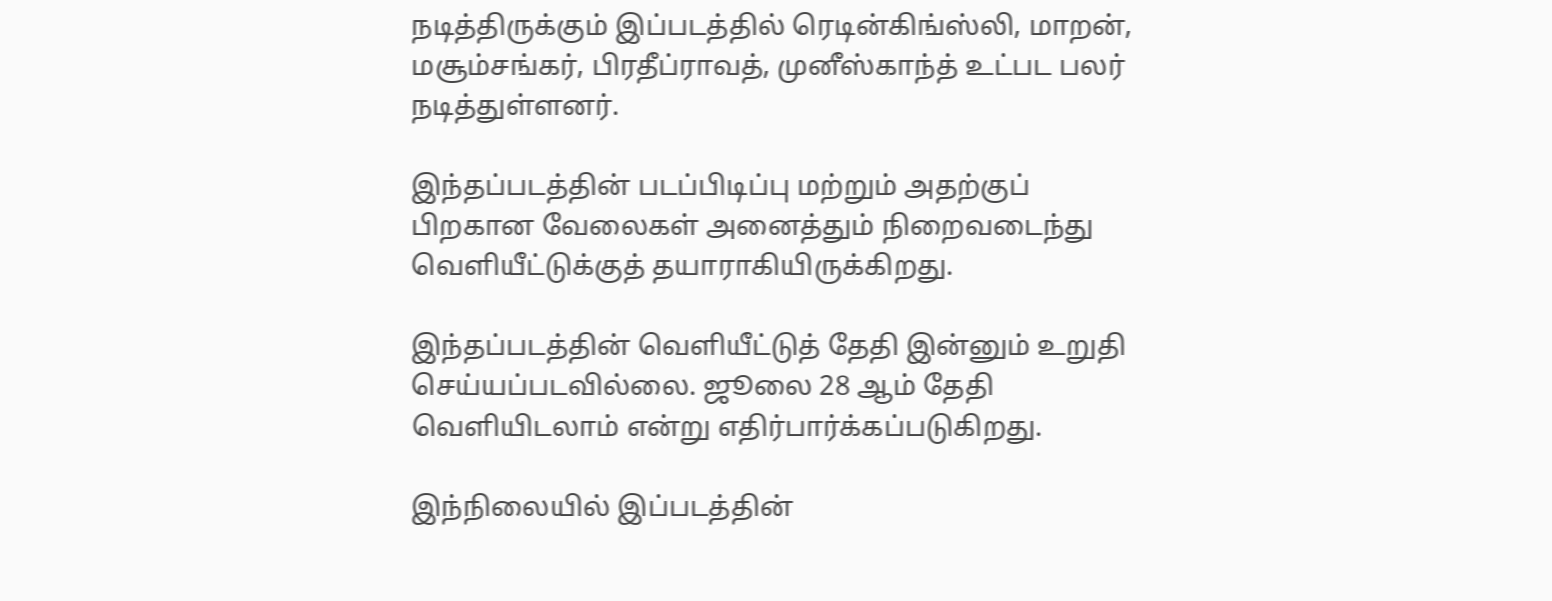நடித்திருக்கும் இப்படத்தில் ரெடின்கிங்ஸ்லி, மாறன், மசூம்சங்கர், பிரதீப்ராவத், முனீஸ்காந்த் உட்பட பலர் நடித்துள்ளனர்.

இந்தப்படத்தின் படப்பிடிப்பு மற்றும் அதற்குப் பிறகான வேலைகள் அனைத்தும் நிறைவடைந்து வெளியீட்டுக்குத் தயாராகியிருக்கிறது.

இந்தப்படத்தின் வெளியீட்டுத் தேதி இன்னும் உறுதி செய்யப்படவில்லை. ஜூலை 28 ஆம் தேதி வெளியிடலாம் என்று எதிர்பார்க்கப்படுகிறது.

இந்நிலையில் இப்படத்தின்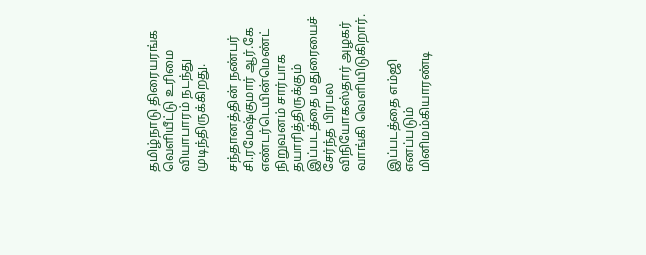தமிழ்நாடு திரையரங்க வெளியீட்டு உரிமை வியாபாரம் நடந்து முடிந்திருக்கிறது.

சந்தானத்தின் நண்பர் சி.ரமேஷ்குமார் ஆர்.கே எண்டர்டெயின்மெண்ட் நிறுவனம் சார்பாக தயாரித்திருக்கும்  இப்படத்தை மதுரையைச் சேர்ந்த பிரபல விநியோகஸ்தார் அழகர் வாங்கி வெளியிடுகிறார்.

இப்படத்தை எம்ஜி எனப்படும் மினிமம்கியாரண்டி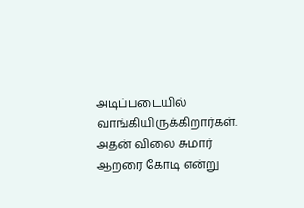அடிப்படையில் வாங்கியிருக்கிறார்கள்.
அதன் விலை சுமார் ஆறரை கோடி என்று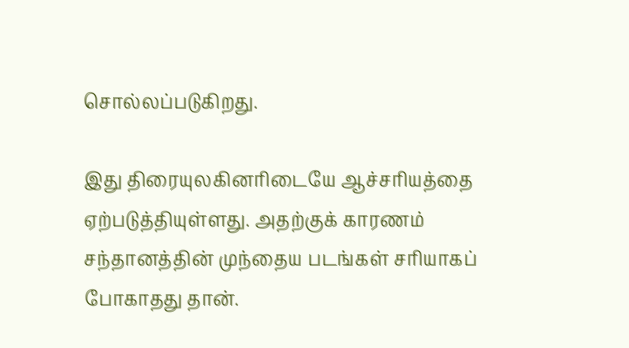சொல்லப்படுகிறது.

இது திரையுலகினரிடையே ஆச்சரியத்தை ஏற்படுத்தியுள்ளது. அதற்குக் காரணம்
சந்தானத்தின் முந்தைய படங்கள் சரியாகப் போகாதது தான்.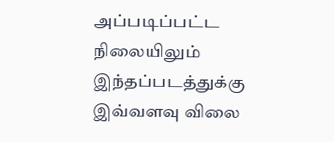அப்படிப்பட்ட நிலையிலும் இந்தப்படத்துக்கு இவ்வளவு விலை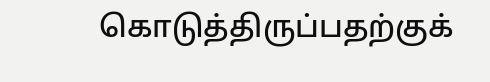கொடுத்திருப்பதற்குக்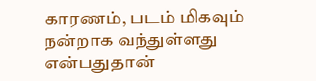காரணம், படம் மிகவும் நன்றாக வந்துள்ளது என்பதுதான்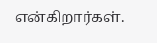என்கிறார்கள்.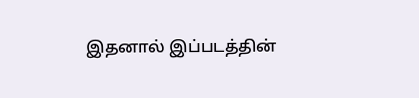இதனால் இப்படத்தின்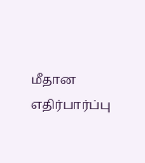மீதான எதிர்பார்ப்பு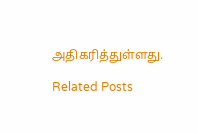அதிகரித்துள்ளது.

Related Posts